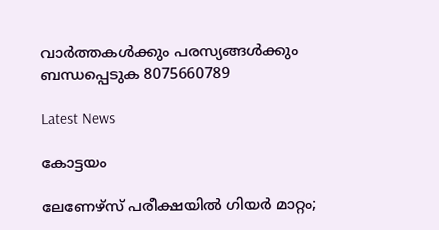വാർത്തകൾക്കും പരസ്യങ്ങൾക്കും ബന്ധപ്പെടുക 8075660789

Latest News

കോട്ടയം

ലേണേഴ്സ് പരീക്ഷയിൽ ഗിയർ മാറ്റം;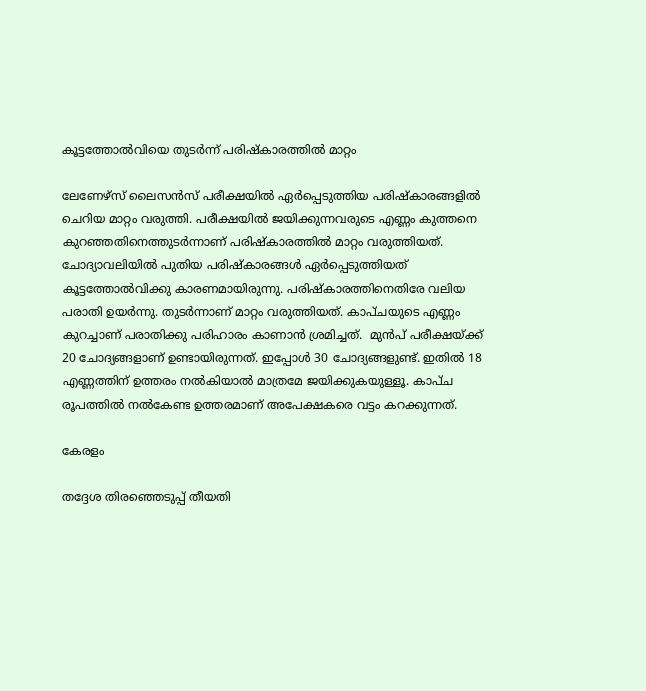കൂട്ടത്തോൽവിയെ തുടർന്ന് പരിഷ്കാരത്തിൽ മാറ്റം

ലേണേഴ്സ് ലൈസൻസ് പരീക്ഷയിൽ ഏർപ്പെടുത്തിയ പരിഷ്കാരങ്ങളിൽ ചെറിയ മാറ്റം വരുത്തി. പരീക്ഷയിൽ ജയിക്കുന്നവരുടെ എണ്ണം കുത്തനെ കുറഞ്ഞതിനെത്തുടർന്നാണ് പരിഷ്കാരത്തിൽ മാറ്റം വരുത്തിയത്. ചോദ്യാവലിയിൽ പുതിയ പരിഷ്കാരങ്ങൾ ഏർപ്പെടുത്തിയത്‌ കൂട്ടത്തോൽവിക്കു കാരണമായിരുന്നു. പരിഷ്കാരത്തിനെതിരേ വലിയ പരാതി ഉയർന്നു. തുടർന്നാണ് മാറ്റം വരുത്തിയത്. കാപ്ചയുടെ എണ്ണം കുറച്ചാണ് പരാതിക്കു പരിഹാരം കാണാൻ ശ്രമിച്ചത്.  മുൻപ് പരീക്ഷയ്ക്ക് 20 ചോദ്യങ്ങളാണ് ഉണ്ടായിരുന്നത്. ഇപ്പോൾ 30 ചോദ്യങ്ങളുണ്ട്. ഇതിൽ 18 എണ്ണത്തിന് ഉത്തരം നൽകിയാൽ മാത്രമേ ജയിക്കുകയുള്ളൂ. കാപ്ച രൂപത്തിൽ നൽകേണ്ട ഉത്തരമാണ് അപേക്ഷകരെ വട്ടം കറക്കുന്നത്.

കേരളം

തദ്ദേശ തിരഞ്ഞെടുപ്പ് തീയതി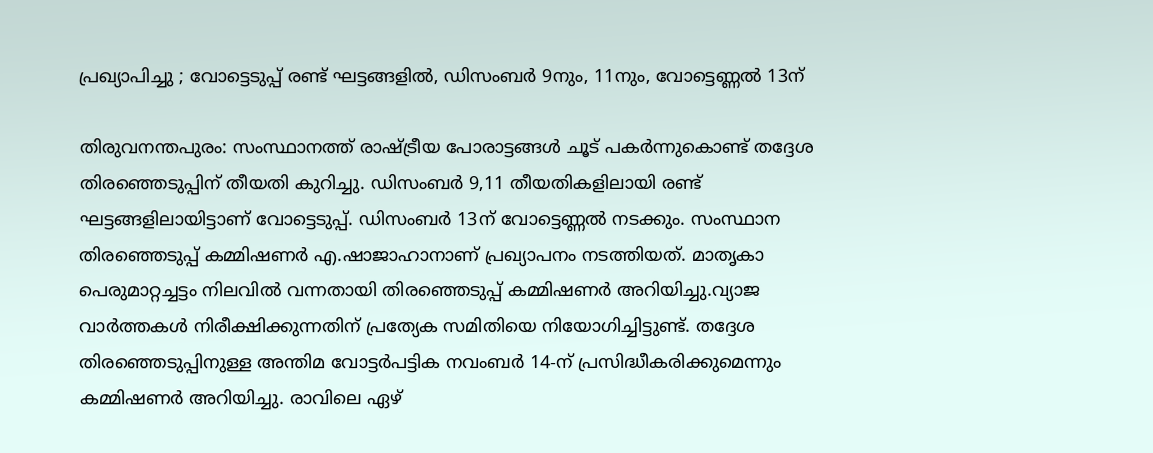പ്രഖ്യാപിച്ചു ; വോട്ടെടുപ്പ് രണ്ട് ഘട്ടങ്ങളില്‍, ഡിസംബര്‍ 9നും, 11നും, വോട്ടെണ്ണൽ 13ന്

തിരുവനന്തപുരം: സംസ്ഥാനത്ത് രാഷ്ട്രീയ പോരാട്ടങ്ങള്‍ ചൂട് പകര്‍ന്നുകൊണ്ട് തദ്ദേശ തിരഞ്ഞെടുപ്പിന് തീയതി കുറിച്ചു. ഡിസംബര്‍ 9,11 തീയതികളിലായി രണ്ട് ഘട്ടങ്ങളിലായിട്ടാണ് വോട്ടെടുപ്പ്. ഡിസംബര്‍ 13ന് വോട്ടെണ്ണല്‍ നടക്കും. സംസ്ഥാന തിരഞ്ഞെടുപ്പ് കമ്മിഷണര്‍ എ.ഷാജാഹാനാണ് പ്രഖ്യാപനം നടത്തിയത്. മാതൃകാ പെരുമാറ്റച്ചട്ടം നിലവില്‍ വന്നതായി തിരഞ്ഞെടുപ്പ് കമ്മിഷണര്‍ അറിയിച്ചു.വ്യാജ വാര്‍ത്തകള്‍ നിരീക്ഷിക്കുന്നതിന് പ്രത്യേക സമിതിയെ നിയോഗിച്ചിട്ടുണ്ട്. തദ്ദേശ തിരഞ്ഞെടുപ്പിനുള്ള അന്തിമ വോട്ടര്‍പട്ടിക നവംബര്‍ 14-ന് പ്രസിദ്ധീകരിക്കുമെന്നും കമ്മിഷണര്‍ അറിയിച്ചു. രാവിലെ ഏഴ്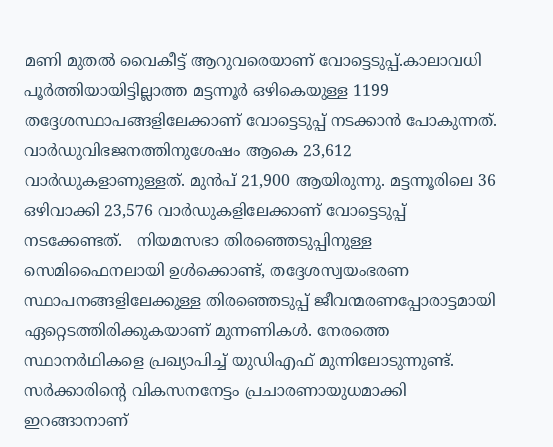മണി മുതല്‍ വൈകീട്ട് ആറുവരെയാണ് വോട്ടെടുപ്പ്.കാലാവധി പൂര്‍ത്തിയായിട്ടില്ലാത്ത മട്ടന്നൂര്‍ ഒഴികെയുള്ള 1199 തദ്ദേശസ്ഥാപങ്ങളിലേക്കാണ് വോട്ടെടുപ്പ് നടക്കാന്‍ പോകുന്നത്. വാര്‍ഡുവിഭജനത്തിനുശേഷം ആകെ 23,612 വാര്‍ഡുകളാണുള്ളത്. മുന്‍പ് 21,900 ആയിരുന്നു. മട്ടന്നൂരിലെ 36 ഒഴിവാക്കി 23,576 വാര്‍ഡുകളിലേക്കാണ് വോട്ടെടുപ്പ് നടക്കേണ്ടത്.   നിയമസഭാ തിരഞ്ഞെടുപ്പിനുള്ള സെമിഫൈനലായി ഉള്‍ക്കൊണ്ട്, തദ്ദേശസ്വയംഭരണ സ്ഥാപനങ്ങളിലേക്കുള്ള തിരഞ്ഞെടുപ്പ് ജീവന്മരണപ്പോരാട്ടമായി ഏറ്റെടത്തിരിക്കുകയാണ് മുന്നണികള്‍. നേരത്തെ സ്ഥാനര്‍ഥികളെ പ്രഖ്യാപിച്ച് യുഡിഎഫ് മുന്നിലോടുന്നുണ്ട്. സര്‍ക്കാരിന്റെ വികസനനേട്ടം പ്രചാരണായുധമാക്കി ഇറങ്ങാനാണ്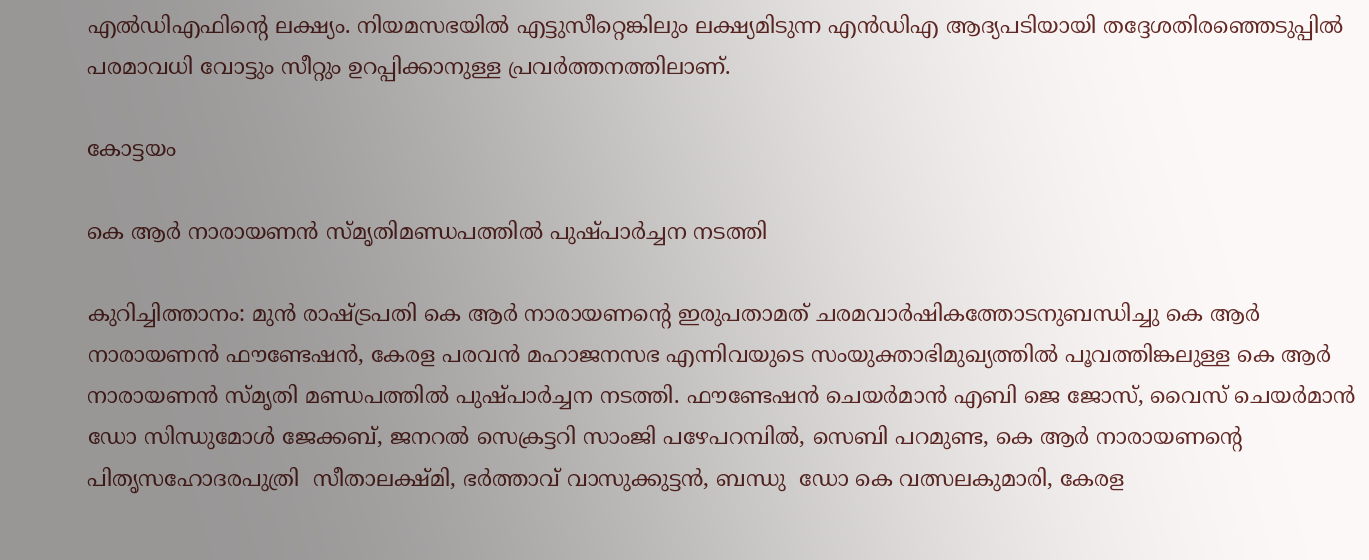എല്‍ഡിഎഫിന്റെ ലക്ഷ്യം. നിയമസഭയില്‍ എട്ടുസീറ്റെങ്കിലും ലക്ഷ്യമിടുന്ന എന്‍ഡിഎ ആദ്യപടിയായി തദ്ദേശതിരഞ്ഞെടുപ്പില്‍ പരമാവധി വോട്ടും സീറ്റും ഉറപ്പിക്കാനുള്ള പ്രവര്‍ത്തനത്തിലാണ്.

കോട്ടയം

കെ ആർ നാരായണൻ സ്മൃതിമണ്ഡപത്തിൽ പുഷ്പാർച്ചന നടത്തി

കുറിച്ചിത്താനം: മുൻ രാഷ്ട്രപതി കെ ആർ നാരായണൻ്റെ ഇരുപതാമത് ചരമവാർഷികത്തോടനുബന്ധിച്ചു കെ ആർ നാരായണൻ ഫൗണ്ടേഷൻ, കേരള പരവൻ മഹാജനസഭ എന്നിവയുടെ സംയുക്താഭിമുഖ്യത്തിൽ പൂവത്തിങ്കലുള്ള കെ ആർ നാരായണൻ സ്മൃതി മണ്ഡപത്തിൽ പുഷ്പാർച്ചന നടത്തി. ഫൗണ്ടേഷൻ ചെയർമാൻ എബി ജെ ജോസ്, വൈസ് ചെയർമാൻ ഡോ സിന്ധുമോൾ ജേക്കബ്, ജനറൽ സെക്രട്ടറി സാംജി പഴേപറമ്പിൽ, സെബി പറമുണ്ട, കെ ആർ നാരായണൻ്റെ പിതൃസഹോദരപുത്രി  സീതാലക്ഷ്മി, ഭർത്താവ് വാസുക്കുട്ടൻ, ബന്ധു  ഡോ കെ വത്സലകുമാരി, കേരള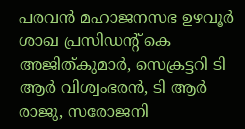പരവൻ മഹാജനസഭ ഉഴവൂർ ശാഖ പ്രസിഡൻ്റ് കെ അജിത്കുമാർ, സെക്രട്ടറി ടി ആർ വിശ്വംഭരൻ, ടി ആർ രാജു, സരോജനി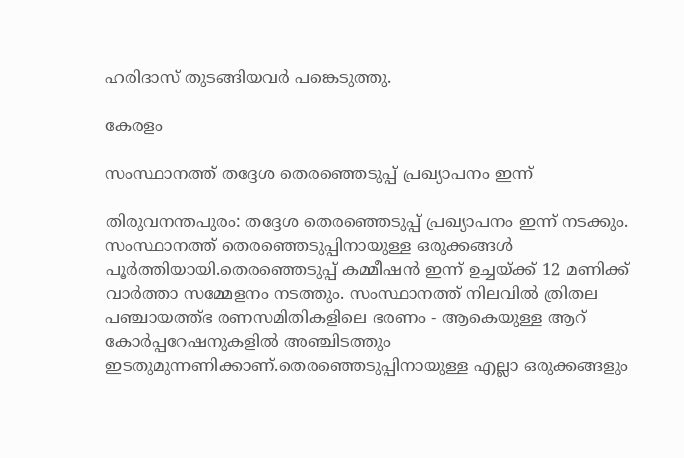ഹരിദാസ് തുടങ്ങിയവർ പങ്കെടുത്തു.

കേരളം

സംസ്ഥാനത്ത് തദ്ദേശ തെരഞ്ഞെടുപ്പ് പ്രഖ്യാപനം ഇന്ന്

തിരുവനന്തപുരം: തദ്ദേശ തെരഞ്ഞെടുപ്പ് പ്രഖ്യാപനം ഇന്ന് നടക്കും. സംസ്ഥാനത്ത് തെരഞ്ഞെടുപ്പിനായുള്ള ഒരുക്കങ്ങൾ പൂർത്തിയായി.തെരഞ്ഞെടുപ്പ് കമ്മീഷൻ ഇന്ന് ഉച്ചയ്ക്ക് 12 മണിക്ക് വാർത്താ സമ്മേളനം നടത്തും. സംസ്ഥാനത്ത് നിലവിൽ ത്രിതല പഞ്ചായത്ത്ഭ രണസമിതികളിലെ ഭരണം - ആകെയുള്ള ആറ് കോർപ്പറേഷനുകളിൽ അഞ്ചിടത്തും ഇടതുമുന്നണിക്കാണ്.തെരഞ്ഞെടുപ്പിനായുള്ള എല്ലാ ഒരുക്കങ്ങളും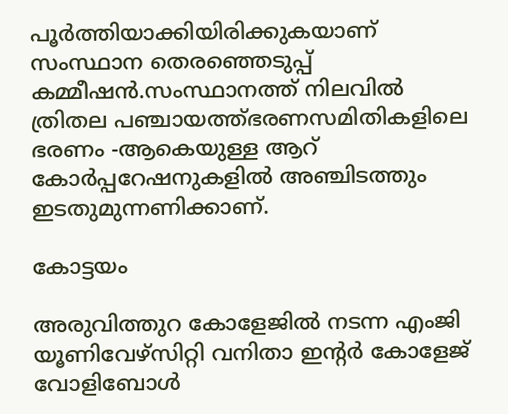പൂർത്തിയാക്കിയിരിക്കുകയാണ് സംസ്ഥാന തെരഞ്ഞെടുപ്പ് കമ്മീഷൻ.സംസ്ഥാനത്ത് നിലവിൽ ത്രിതല പഞ്ചായത്ത്ഭരണസമിതികളിലെ ഭരണം -ആകെയുള്ള ആറ് കോർപ്പറേഷനുകളിൽ അഞ്ചിടത്തും ഇടതുമുന്നണിക്കാണ്.

കോട്ടയം

അരുവിത്തുറ കോളേജിൽ നടന്ന എംജി യൂണിവേഴ്സിറ്റി വനിതാ ഇന്റർ കോളേജ് വോളിബോൾ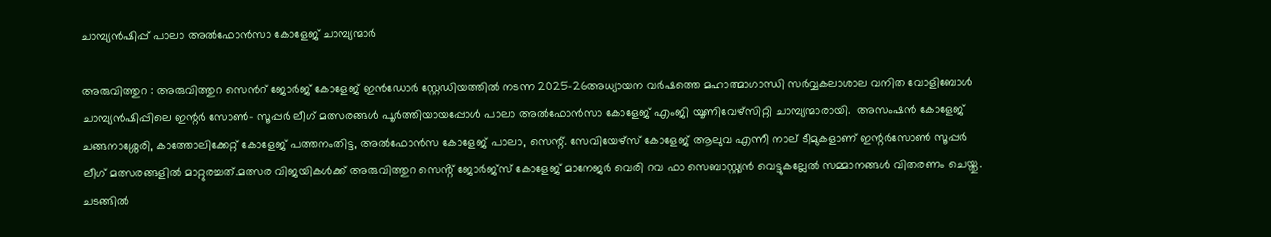ചാമ്പ്യൻഷിപ്പ് പാലാ അൽഫോൻസാ കോളേജ് ചാമ്പ്യന്മാർ

അരുവിത്തുറ : അരുവിത്തുറ സെൻറ് ജോർജ് കോളേജ് ഇൻഡോർ സ്റ്റേഡിയത്തിൽ നടന്ന 2025-26അധ്യായന വർഷത്തെ മഹാത്മാഗാന്ധി സർവ്വകലാശാല വനിത വോളിബോൾ ചാമ്പ്യൻഷിപ്പിലെ ഇന്റർ സോൺ- സൂപ്പർ ലീഗ് മത്സരങ്ങൾ പൂർത്തിയായപ്പോൾ പാലാ അൽഫോൻസാ കോളേജ് എംജി യൂണിവേഴ്സിറ്റി ചാമ്പ്യന്മാരായി.  അസംഷൻ കോളേജ് ചങ്ങനാശ്ശേരി, കാത്തോലിക്കേറ്റ് കോളേജ് പത്തനംതിട്ട, അൽഫോൻസ കോളേജ് പാലാ, സെന്റ്. സേവിയേഴ്സ് കോളേജ് ആലുവ എന്നീ നാല് ടീമുകളാണ് ഇന്റർസോൺ സൂപ്പർ ലീഗ് മത്സരങ്ങളിൽ മാറ്റുരച്ചത്.മത്സര വിജയികൾക്ക് അരുവിത്തുറ സെൻ്റ് ജോർജ്സ് കോളേജ് മാനേജർ വെരി റവ ഫാ സെബാസ്റ്റ്യൻ വെട്ടുകല്ലേൽ സമ്മാനങ്ങൾ വിതരണം ചെയ്തു. ചടങ്ങിൽ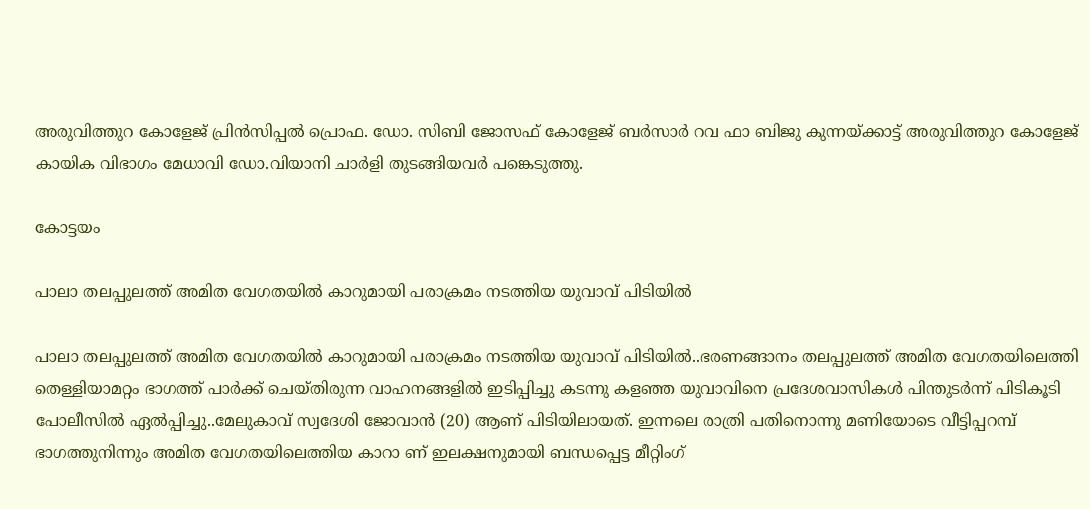അരുവിത്തുറ കോളേജ് പ്രിൻസിപ്പൽ പ്രൊഫ. ഡോ. സിബി ജോസഫ് കോളേജ് ബർസാർ റവ ഫാ ബിജു കുന്നയ്ക്കാട്ട് അരുവിത്തുറ കോളേജ് കായിക വിഭാഗം മേധാവി ഡോ.വിയാനി ചാർളി തുടങ്ങിയവർ പങ്കെടുത്തു.

കോട്ടയം

പാലാ തലപ്പുലത്ത് അമിത വേഗതയിൽ കാറുമായി പരാക്രമം നടത്തിയ യുവാവ് പിടിയിൽ

പാലാ തലപ്പുലത്ത് അമിത വേഗതയിൽ കാറുമായി പരാക്രമം നടത്തിയ യുവാവ് പിടിയിൽ..ഭരണങ്ങാനം തലപ്പുലത്ത് അമിത വേഗതയിലെത്തി തെള്ളിയാമറ്റം ഭാഗത്ത്‌ പാർക്ക് ചെയ്തിരുന്ന വാഹനങ്ങളിൽ ഇടിപ്പിച്ചു കടന്നു കളഞ്ഞ യുവാവിനെ പ്രദേശവാസികൾ പിന്തുടർന്ന് പിടികൂടി പോലീസിൽ ഏൽപ്പിച്ചു..മേലുകാവ് സ്വദേശി ജോവാൻ (20) ആണ് പിടിയിലായത്. ഇന്നലെ രാത്രി പതിനൊന്നു മണിയോടെ വീട്ടിപ്പറമ്പ് ഭാഗത്തുനിന്നും അമിത വേഗതയിലെത്തിയ കാറാ ണ് ഇലക്ഷനുമായി ബന്ധപ്പെട്ട മീറ്റിംഗ്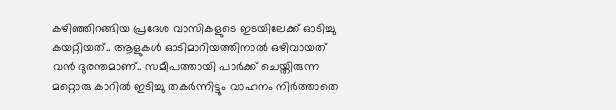കഴിഞ്ഞിറങ്ങിയ പ്രദേശ വാസികളുടെ ഇടയിലേക്ക് ഓടിച്ചു കയറ്റിയത്.. ആളുകൾ ഓടിമാറിയത്തിനാൽ ഒഴിവായത് വൻ ദുരന്തമാണ്.. സമീപത്തായി പാർക്ക് ചെയ്തിരുന്ന മറ്റൊരു കാറിൽ ഇടിച്ചു തകർന്നിട്ടും വാഹനം നിർത്താതെ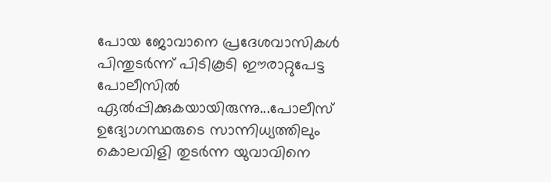പോയ ജോവാനെ പ്രദേശവാസികൾ പിന്തുടർന്ന് പിടികൂടി ഈരാറ്റുപേട്ട പോലീസിൽ ഏൽപ്പിക്കുകയായിരുന്നു...പോലീസ് ഉദ്യോഗസ്ഥരുടെ സാന്നിധ്യത്തിലും കൊലവിളി തുടർന്ന യുവാവിനെ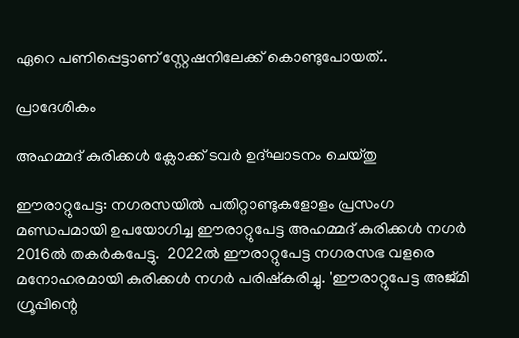ഏറെ പണിപ്പെട്ടാണ് സ്റ്റേഷനിലേക്ക് കൊണ്ടുപോയത്..

പ്രാദേശികം

അഹമ്മദ് കുരിക്കൾ ക്ലോക്ക് ടവർ ഉദ്ഘാടനം ചെയ്തു

ഈരാറ്റുപേട്ട: നഗരസയിൽ പതിറ്റാണ്ടുകളോളം പ്രസംഗ മണ്ഡപമായി ഉപയോഗിച്ച ഈരാറ്റുപേട്ട അഹമ്മദ്‌ കുരിക്കൾ നഗർ 2016ൽ തകർകപേട്ടു.  2022ൽ ഈരാറ്റുപേട്ട നഗരസഭ വളരെ മനോഹരമായി കുരിക്കൾ നഗർ പരിഷ്കരിച്ചു. 'ഈരാറ്റുപേട്ട അജ്മി ഗ്രൂപ്പിന്റെ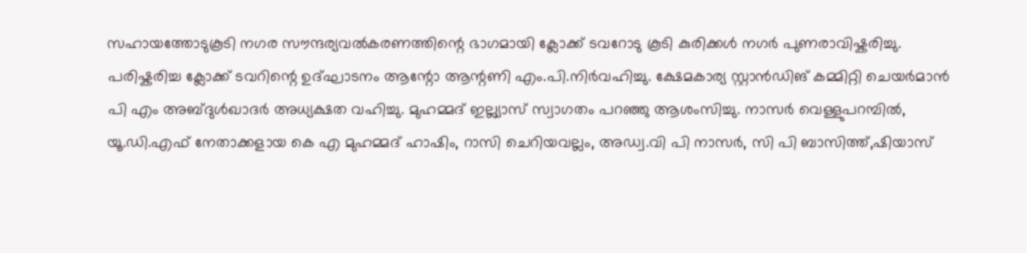സഹായത്തോടുകൂടി നഗര സൗന്ദര്യവൽകരണത്തിന്റെ ഭാഗമായി ക്ലോക്ക് ടവറോടു കൂടി കുരിക്കൾ നഗർ പുണരാവിഷ്കരിച്ചു. പരിഷ്കരിച്ച ക്ലോക്ക് ടവറിന്റെ ഉദ്ഘാടനം ആന്റോ ആന്റണി എം.പി.നിർവഹിച്ചു. ക്ഷേമകാര്യ സ്റ്റാൻഡിങ് കമ്മിറ്റി ചെയർമാൻ പി എം അബ്‌ദുൾഖാദർ അധ്യക്ഷത വഹിച്ചു. മുഹമ്മദ്‌ ഇല്ല്യാസ് സ്വാഗതം പറഞ്ഞു ആശംസിച്ചു. നാസർ വെള്ളുപറമ്പിൽ, യൂ.ഡി.എഫ് നേതാക്കളായ കെ എ മുഹമ്മദ്‌ ഹാഷിം, റാസി ചെറിയവല്ലം, അഡ്വ.വി പി നാസർ, സി പി ബാസിത്ത്,ഷിയാസ്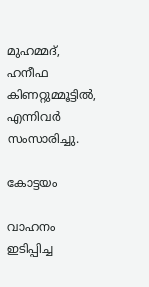മുഹമ്മദ്‌, ഹനീഫ കിണറ്റുമ്മൂട്ടിൽ, എന്നിവർ സംസാരിച്ചു.

കോട്ടയം

വാഹനം ഇടിപ്പിച്ച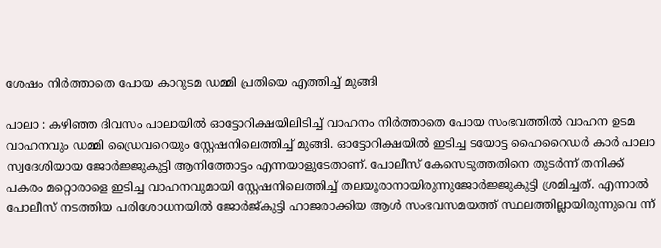ശേഷം നിർത്താതെ പോയ കാറുടമ ഡമ്മി പ്രതിയെ എത്തിച്ച് മുങ്ങി

പാലാ : കഴിഞ്ഞ ദിവസം പാലായിൽ ഓട്ടോറിക്ഷയിലിടിച്ച് വാഹനം നിർത്താതെ പോയ സംഭവത്തിൽ വാഹന ഉടമ വാഹനവും ഡമ്മി ഡ്രൈവറെയും സ്റ്റേഷനിലെത്തിച്ച് മുങ്ങി. ഓട്ടോറിക്ഷയിൽ ഇടിച്ച ടയോട്ട ഹൈറൈഡർ കാർ പാലാ സ്വദേശിയായ ജോർജ്ജുകുട്ടി ആനിത്തോട്ടം എന്നയാളുടേതാണ്. പോലീസ് കേസെടുത്തതിനെ തുടർന്ന് തനിക്ക് പകരം മറ്റൊരാളെ ഇടിച്ച വാഹനവുമായി സ്റ്റേഷനിലെത്തിച്ച് തലയൂരാനായിരുന്നുജോർജ്ജുകുട്ടി ശ്രമിച്ചത്. എന്നാൽ പോലീസ് നടത്തിയ പരിശോധനയിൽ ജോർജ്കുട്ടി ഹാജരാക്കിയ ആൾ സംഭവസമയത്ത് സ്ഥലത്തില്ലായിരുന്നുവെ ന്ന്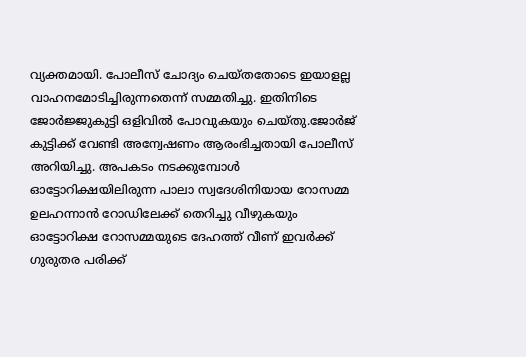വ്യക്തമായി. പോലീസ് ചോദ്യം ചെയ്തതോടെ ഇയാളല്ല വാഹനമോടിച്ചിരുന്നതെന്ന് സമ്മതിച്ചു. ഇതിനിടെ ജോർജ്ജുകുട്ടി ഒളിവിൽ പോവുകയും ചെയ്തു.ജോർജ് കുട്ടിക്ക് വേണ്ടി അന്വേഷണം ആരംഭിച്ചതായി പോലീസ് അറിയിച്ചു. അപകടം നടക്കുമ്പോൾ ഓട്ടോറിക്ഷയിലിരുന്ന പാലാ സ്വദേശിനിയായ റോസമ്മ ഉലഹന്നാൻ റോഡിലേക്ക് തെറിച്ചു വീഴുകയും ഓട്ടോറിക്ഷ റോസമ്മയുടെ ദേഹത്ത് വീണ് ഇവർക്ക് ഗുരുതര പരിക്ക്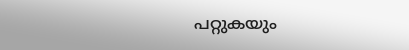പറ്റുകയും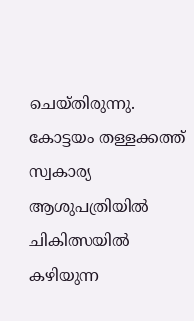ചെയ്തിരുന്നു. കോട്ടയം തള്ളക്കത്ത് സ്വകാര്യ ആശുപത്രിയിൽ ചികിത്സയിൽ കഴിയുന്ന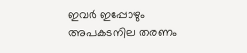ഇവർ ഇപ്പോഴും അപകടനില തരണം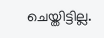ചെയ്തിട്ടില്ല.